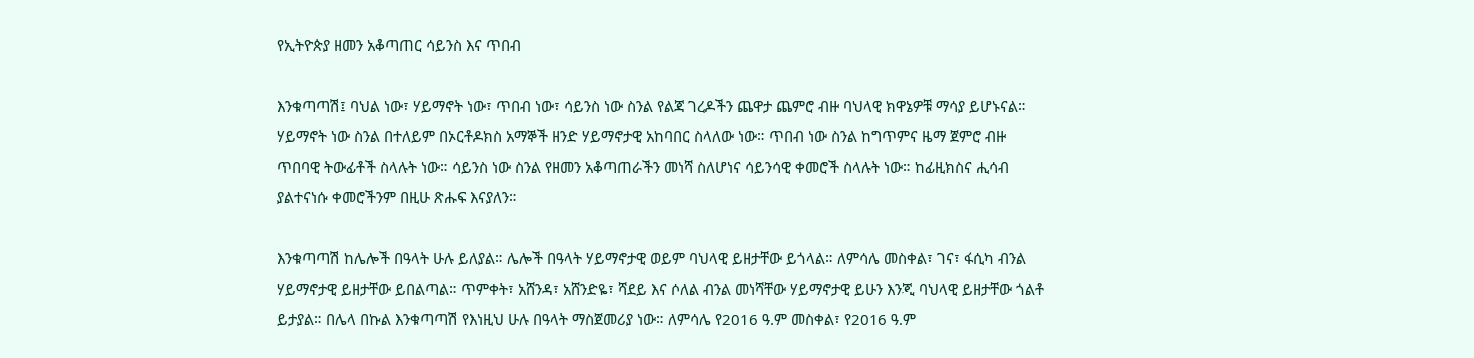የኢትዮጵያ ዘመን አቆጣጠር ሳይንስ እና ጥበብ

እንቁጣጣሽ፤ ባህል ነው፣ ሃይማኖት ነው፣ ጥበብ ነው፣ ሳይንስ ነው ስንል የልጃ ገረዶችን ጨዋታ ጨምሮ ብዙ ባህላዊ ክዋኔዎቹ ማሳያ ይሆኑናል። ሃይማኖት ነው ስንል በተለይም በኦርቶዶክስ አማኞች ዘንድ ሃይማኖታዊ አከባበር ስላለው ነው። ጥበብ ነው ስንል ከግጥምና ዜማ ጀምሮ ብዙ ጥበባዊ ትውፊቶች ስላሉት ነው። ሳይንስ ነው ስንል የዘመን አቆጣጠራችን መነሻ ስለሆነና ሳይንሳዊ ቀመሮች ስላሉት ነው። ከፊዚክስና ሒሳብ ያልተናነሱ ቀመሮችንም በዚሁ ጽሑፍ እናያለን።

እንቁጣጣሽ ከሌሎች በዓላት ሁሉ ይለያል። ሌሎች በዓላት ሃይማኖታዊ ወይም ባህላዊ ይዘታቸው ይጎላል። ለምሳሌ መስቀል፣ ገና፣ ፋሲካ ብንል ሃይማኖታዊ ይዘታቸው ይበልጣል። ጥምቀት፣ አሸንዳ፣ አሸንድዬ፣ ሻደይ እና ሶለል ብንል መነሻቸው ሃይማኖታዊ ይሁን እንጂ ባህላዊ ይዘታቸው ጎልቶ ይታያል። በሌላ በኩል እንቁጣጣሽ የእነዚህ ሁሉ በዓላት ማስጀመሪያ ነው። ለምሳሌ የ2016 ዓ.ም መስቀል፣ የ2016 ዓ.ም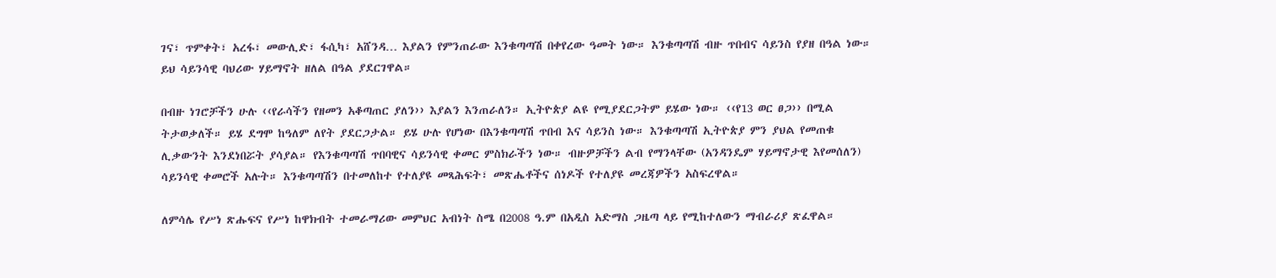ገና፣ ጥምቀት፣ አረፋ፣ መውሊድ፣ ፋሲካ፣ አሸንዳ… እያልን የምንጠራው እንቁጣጣሽ በቀየረው ዓመት ነው። እንቁጣጣሽ ብዙ ጥበብና ሳይንስ የያዘ በዓል ነው። ይህ ሳይንሳዊ ባህሪው ሃይማኖት ዘለል በዓል ያደርገዋል።

በብዙ ነገሮቻችን ሁሉ ‹‹የራሳችን የዘመን አቆጣጠር ያለን›› እያልን እንጠራለን። ኢትዮጵያ ልዩ የሚያደርጋትም ይሄው ነው። ‹‹የ13 ወር ፀጋ›› በሚል ትታወቃለች። ይሄ ደግሞ ከዓለም ለየት ያደርጋታል። ይሄ ሁሉ የሆነው በእንቁጣጣሽ ጥበብ እና ሳይንስ ነው። እንቁጣጣሽ ኢትዮጵያ ምን ያህል የመጠቁ ሊቃውንት እንደነበሯት ያሳያል። የእንቁጣጣሽ ጥበባዊና ሳይንሳዊ ቀመር ምስክራችን ነው። ብዙዎቻችን ልብ የማንላቸው (አንዳንዴም ሃይማኖታዊ እየመሰለን) ሳይንሳዊ ቀመሮች አሉት። እንቁጣጣሽን በተመለከተ የተለያዩ መጻሕፍት፣ መጽሔቶችና ሰነዶች የተለያዩ መረጃዎችን አስፍረዋል።

ለምሳሌ የሥነ ጽሑፍና የሥነ ከዋክብት ተመራማሪው መምህር አብነት ስሜ በ2008 ዓ.ም በአዲስ አድማስ ጋዜጣ ላይ የሚከተለውን ማብራሪያ ጽፈዋል።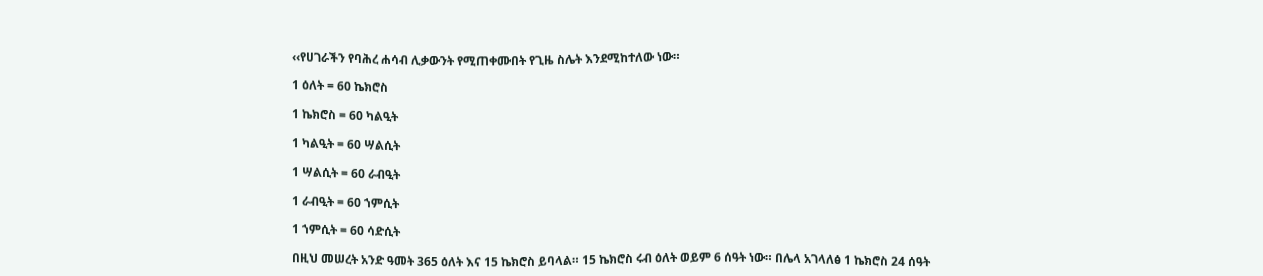‹‹የሀገራችን የባሕረ ሐሳብ ሊቃውንት የሚጠቀሙበት የጊዜ ስሌት እንደሚከተለው ነው።

1 ዕለት = 60 ኬክሮስ

1 ኬክሮስ = 60 ካልዒት

1 ካልዒት = 60 ሣልሲት

1 ሣልሲት = 60 ራብዒት

1 ራብዒት = 60 ኀምሲት

1 ኀምሲት = 60 ሳድሲት

በዚህ መሠረት አንድ ዓመት 365 ዕለት እና 15 ኬክሮስ ይባላል። 15 ኬክሮስ ሩብ ዕለት ወይም 6 ሰዓት ነው። በሌላ አገላለፅ 1 ኬክሮስ 24 ሰዓት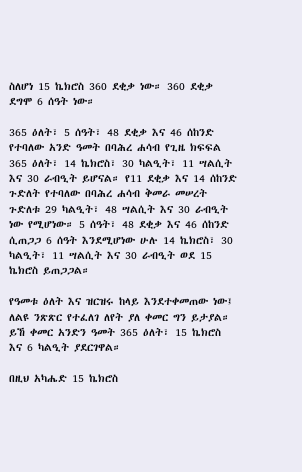ስለሆነ 15 ኬክሮስ 360 ደቂቃ ነው። 360 ደቂቃ ደግሞ 6 ሰዓት ነው።

365 ዕለት፣ 5 ሰዓት፣ 48 ደቂቃ እና 46 ሰከንድ የተባለው አንድ ዓመት በባሕረ ሐሳብ የጊዜ ክፍፍል 365 ዕለት፣ 14 ኬክሮስ፣ 30 ካልዒት፣ 11 ሣልሲት እና 30 ራብዒት ይሆናል። የ11 ደቂቃ እና 14 ሰከንድ ጉድለት የተባለው በባሕረ ሐሳብ ቅመራ መሠረት ጉድለቱ 29 ካልዒት፣ 48 ሣልሲት እና 30 ራብዒት ነው የሚሆነው። 5 ሰዓት፣ 48 ደቂቃ እና 46 ሰከንድ ሲጠጋጋ 6 ሰዓት እንደሚሆነው ሁሉ 14 ኬክሮስ፣ 30 ካልዒት፣ 11 ሣልሲት እና 30 ራብዒት ወደ 15 ኬክሮስ ይጠጋጋል።

የዓመቱ ዕለት እና ዝርዝሩ ከላይ እንደተቀመጠው ነው፤ ለልዩ ንጽጽር የተፈለገ ለየት ያለ ቀመር ግን ይታያል። ይኸ ቀመር አንድን ዓመት 365 ዕለት፣ 15 ኬክሮስ እና 6 ካልዒት ያደርገዋል።

በዚህ አካሔድ 15 ኬክሮስ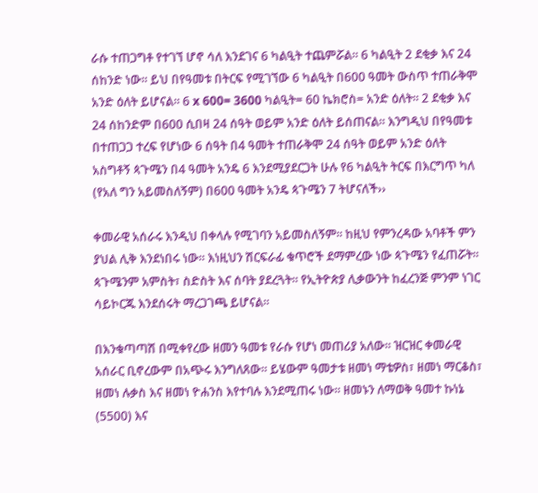ራሱ ተጠጋግቶ የተገኘ ሆኖ ሳለ እንደገና 6 ካልዒት ተጨምሯል። 6 ካልዒት 2 ደቂቃ እና 24 ሰከንድ ነው። ይህ በየዓመቱ በትርፍ የሚገኘው 6 ካልዒት በ600 ዓመት ውስጥ ተጠራቅሞ አንድ ዕለት ይሆናል። 6 x 600= 3600 ካልዒት= 60 ኬክሮስ= አንድ ዕለት። 2 ደቂቃ እና 24 ሰከንድም በ600 ሲበዛ 24 ሰዓት ወይም አንድ ዕለት ይሰጠናል። እንግዲህ በየዓመቱ በተጠጋጋ ተረፍ የሆነው 6 ሰዓት በ4 ዓመት ተጠራቅሞ 24 ሰዓት ወይም አንድ ዕለት አስግቶኝ ጳጉሜን በ4 ዓመት አንዴ 6 እንደሚያደርጋት ሁሉ የ6 ካልዒት ትርፍ በእርግጥ ካለ (የአለ ግን አይመስለኝም) በ600 ዓመት አንዴ ጳጉሜን 7 ትሆናለች››

ቀመራዊ አሰራሩ እንዲህ በቀላሉ የሚገባን አይመስለኝም። ከዚህ የምንረዳው አባቶች ምን ያህል ሊቅ እንደነበሩ ነው። እነዚህን ሽርፍራፊ ቁጥሮች ደማምረው ነው ጳጉሜን የፈጠሯት። ጳጉሜንም አምስት፣ ስድስት እና ሰባት ያደረጓት። የኢትዮጵያ ሊቃውንት ከፈረንጅ ምንም ነገር ሳይኮርጁ እንደሰሩት ማረጋገጫ ይሆናል።

በእንቁጣጣሽ በሚቀየረው ዘመን ዓመቱ የራሱ የሆነ መጠሪያ አለው። ዝርዝር ቀመራዊ አሰራር ቢኖረውም በአጭሩ እንግለጸው። ይሄውም ዓመታቱ ዘመነ ማቴዎስ፣ ዘመነ ማርቆስ፣ ዘመነ ሉቃስ እና ዘመነ ዮሐንስ እየተባሉ እንደሚጠሩ ነው። ዘመኑን ለማወቅ ዓመተ ኩነኔ (5500) እና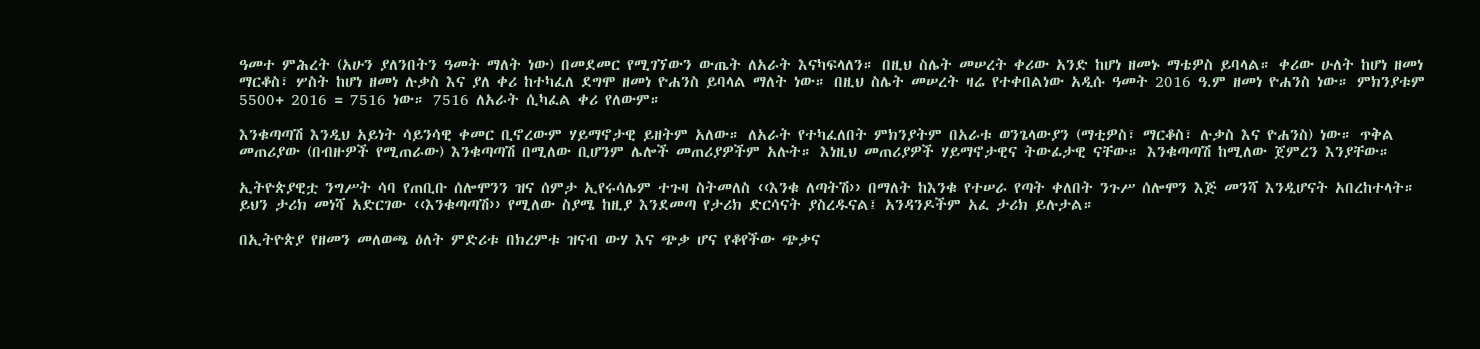ዓመተ ምሕረት (አሁን ያለንበትን ዓመት ማለት ነው) በመደመር የሚገኘውን ውጤት ለአራት እናካፍላለን። በዚህ ስሌት መሠረት ቀሪው አንድ ከሆነ ዘመኑ ማቴዎስ ይባላል። ቀሪው ሁለት ከሆነ ዘመነ ማርቆስ፣ ሦስት ከሆነ ዘመነ ሉቃስ እና ያለ ቀሪ ከተካፈለ ደግሞ ዘመነ ዮሐንስ ይባላል ማለት ነው። በዚህ ስሌት መሠረት ዛሬ የተቀበልነው አዲሱ ዓመት 2016 ዓ.ም ዘመነ ዮሐንስ ነው። ምክንያቱም 5500+ 2016 = 7516 ነው። 7516 ለአራት ሲካፈል ቀሪ የለውም።

እንቁጣጣሽ እንዲህ አይነት ሳይንሳዊ ቀመር ቢኖረውም ሃይማኖታዊ ይዘትም አለው። ለአራት የተካፈለበት ምክንያትም በአራቱ ወንጌላውያን (ማቲዎስ፣ ማርቆስ፣ ሉቃስ እና ዮሐንስ) ነው። ጥቅል መጠሪያው (በብዙዎች የሚጠራው) እንቁጣጣሽ በሚለው ቢሆንም ሌሎች መጠሪያዎችም አሉት። እነዚህ መጠሪያዎች ሃይማኖታዊና ትውፊታዊ ናቸው። እንቁጣጣሽ ከሚለው ጀምረን እንያቸው።

ኢትዮጵያዊቷ ንግሥት ሳባ የጠቢቡ ሰሎሞንን ዝና ሰምታ ኢየሩሳሌም ተጉዛ ስትመለስ ‹‹እንቁ ለጣትሽ›› በማለት ከእንቁ የተሠራ የጣት ቀለበት ንጉሥ ሰሎሞን እጅ መንሻ እንዲሆናት አበረከተላት። ይህን ታሪክ መነሻ አድርገው ‹‹እንቁጣጣሽ›› የሚለው ስያሜ ከዚያ እንደመጣ የታሪክ ድርሳናት ያስረዱናል፤ አንዳንዶችም አፈ ታሪክ ይሉታል።

በኢትዮጵያ የዘመን መለወጫ ዕለት ምድሪቱ በክረምቱ ዝናብ ውሃ እና ጭቃ ሆና የቆየችው ጭቃና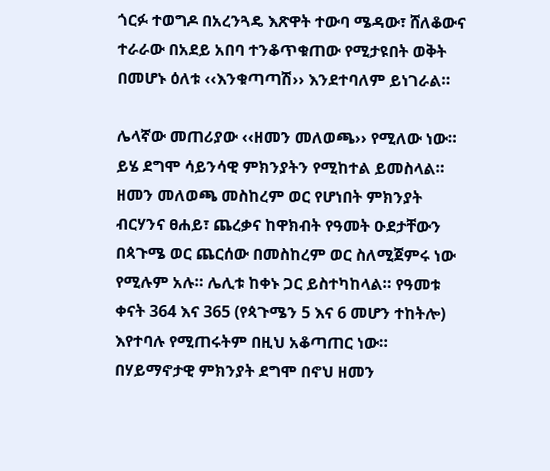ጎርፉ ተወግዶ በአረንጓዴ እጽዋት ተውባ ሜዳው፣ ሸለቆውና ተራራው በአደይ አበባ ተንቆጥቁጠው የሚታዩበት ወቅት በመሆኑ ዕለቱ ‹‹እንቁጣጣሽ›› እንደተባለም ይነገራል።

ሌላኛው መጠሪያው ‹‹ዘመን መለወጫ›› የሚለው ነው። ይሄ ደግሞ ሳይንሳዊ ምክንያትን የሚከተል ይመስላል። ዘመን መለወጫ መስከረም ወር የሆነበት ምክንያት ብርሃንና ፀሐይ፣ ጨረቃና ከዋክብት የዓመት ዑደታቸውን በጳጉሜ ወር ጨርሰው በመስከረም ወር ስለሚጀምሩ ነው የሚሉም አሉ። ሌሊቱ ከቀኑ ጋር ይስተካከላል። የዓመቱ ቀናት 364 እና 365 (የጳጉሜን 5 እና 6 መሆን ተከትሎ) እየተባሉ የሚጠሩትም በዚህ አቆጣጠር ነው። በሃይማኖታዊ ምክንያት ደግሞ በኖህ ዘመን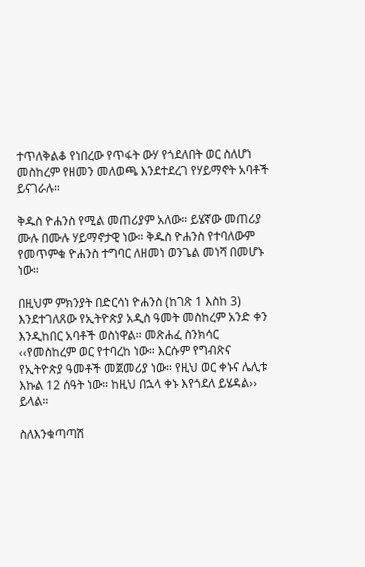ተጥለቅልቆ የነበረው የጥፋት ውሃ የጎደለበት ወር ስለሆነ መስከረም የዘመን መለወጫ እንደተደረገ የሃይማኖት አባቶች ይናገራሉ።

ቅዱስ ዮሐንስ የሚል መጠሪያም አለው። ይሄኛው መጠሪያ ሙሉ በሙሉ ሃይማኖታዊ ነው። ቅዱስ ዮሐንስ የተባለውም የመጥምቁ ዮሐንስ ተግባር ለዘመነ ወንጌል መነሻ በመሆኑ ነው።

በዚህም ምክንያት በድርሳነ ዮሐንስ (ከገጽ 1 እስከ 3) እንደተገለጸው የኢትዮጵያ አዲስ ዓመት መስከረም አንድ ቀን እንዲከበር አባቶች ወስነዋል። መጽሐፈ ስንክሳር ‹‹የመስከረም ወር የተባረከ ነው። እርሱም የግብጽና የኢትዮጵያ ዓመቶች መጀመሪያ ነው። የዚህ ወር ቀኑና ሌሊቱ እኩል 12 ሰዓት ነው። ከዚህ በኋላ ቀኑ እየጎደለ ይሄዳል›› ይላል።

ስለእንቁጣጣሽ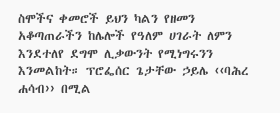ስሞችና ቀመሮች ይህን ካልን የዘመን አቆጣጠራችን ከሌሎች የዓለም ሀገራት ለምን እንደተለየ ደግሞ ሊቃውንት የሚነግሩንን እንመልከት። ፕሮፌሰር ጌታቸው ኃይሌ ‹‹ባሕረ ሐሳብ›› በሚል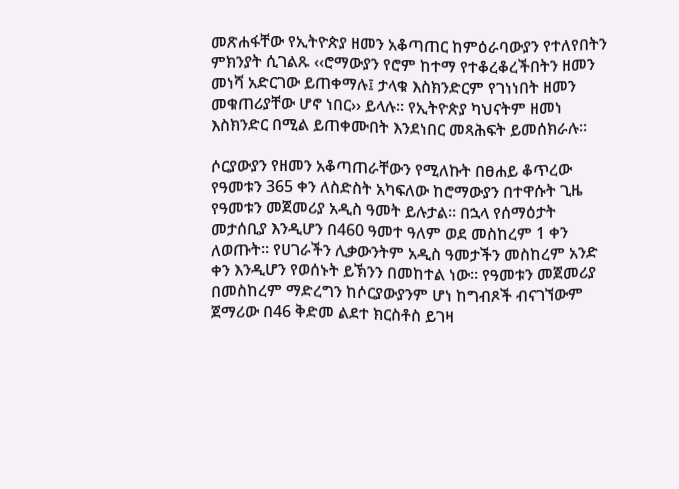መጽሐፋቸው የኢትዮጵያ ዘመን አቆጣጠር ከምዕራባውያን የተለየበትን ምክንያት ሲገልጹ ‹‹ሮማውያን የሮም ከተማ የተቆረቆረችበትን ዘመን መነሻ አድርገው ይጠቀማሉ፤ ታላቁ እስክንድርም የገነነበት ዘመን መቁጠሪያቸው ሆኖ ነበር›› ይላሉ። የኢትዮጵያ ካህናትም ዘመነ እስክንድር በሚል ይጠቀሙበት እንደነበር መጻሕፍት ይመሰክራሉ።

ሶርያውያን የዘመን አቆጣጠራቸውን የሚለኩት በፀሐይ ቆጥረው የዓመቱን 365 ቀን ለስድስት አካፍለው ከሮማውያን በተዋሱት ጊዜ የዓመቱን መጀመሪያ አዲስ ዓመት ይሉታል። በኋላ የሰማዕታት መታሰቢያ እንዲሆን በ460 ዓመተ ዓለም ወደ መስከረም 1 ቀን ለወጡት። የሀገራችን ሊቃውንትም አዲስ ዓመታችን መስከረም አንድ ቀን እንዲሆን የወሰኑት ይኽንን በመከተል ነው። የዓመቱን መጀመሪያ በመስከረም ማድረግን ከሶርያውያንም ሆነ ከግብጾች ብናገኘውም ጀማሪው በ46 ቅድመ ልደተ ክርስቶስ ይገዛ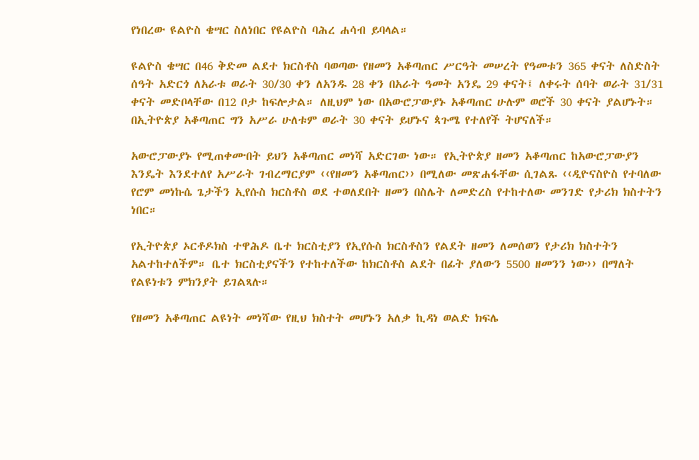የነበረው ዩልዮስ ቄሣር ስለነበር የዩልዮስ ባሕረ ሐሳብ ይባላል።

ዩልዮስ ቄሣር በ46 ቅድመ ልደተ ክርስቶስ ባወጣው የዘመን አቆጣጠር ሥርዓት መሠረት የዓመቱን 365 ቀናት ለስድስት ሰዓት አድርጎ ለአራቱ ወራት 30/30 ቀን ለአንዱ 28 ቀን በአራት ዓመት አንዴ 29 ቀናት፤ ለቀሩት ሰባት ወራት 31/31 ቀናት መድቦላቸው በ12 ቦታ ከፍሎታል። ለዚህም ነው በአውሮፓውያኑ አቆጣጠር ሁሉም ወሮች 30 ቀናት ያልሆኑት። በኢትዮጵያ አቆጣጠር ግን አሥራ ሁለቱም ወራት 30 ቀናት ይሆኑና ጳጉሜ የተለየች ትሆናለች።

አውሮፓውያኑ የሚጠቀሙበት ይህን አቆጣጠር መነሻ አድርገው ነው። የኢትዮጵያ ዘመን አቆጣጠር ከአውሮፓውያን እንዴት እንደተለየ አሥራት ገብረማርያም ‹‹የዘመን አቆጣጠር›› በሚለው መጽሐፋቸው ሲገልጹ ‹‹ዲዮናስዮስ የተባለው የሮም መነኩሴ ጌታችን ኢየሱስ ክርስቶስ ወደ ተወለደበት ዘመን በስሌት ለመድረስ የተከተለው መንገድ የታሪክ ክስተትን ነበር።

የኢትዮጵያ ኦርቶዶክስ ተዋሕዶ ቤተ ክርስቲያን የኢየሱስ ክርስቶስን የልደት ዘመን ለመሰወን የታሪክ ክስተትን አልተከተለችም። ቤተ ክርስቲያናችን የተከተለችው ከክርስቶስ ልደት በፊት ያለውን 5500 ዘመንን ነው›› በማለት የልዩነቱን ምክንያት ይገልጻሉ።

የዘመን አቆጣጠር ልዩነት መነሻው የዚህ ክስተት መሆኑን አለቃ ኪዳነ ወልድ ክፍሌ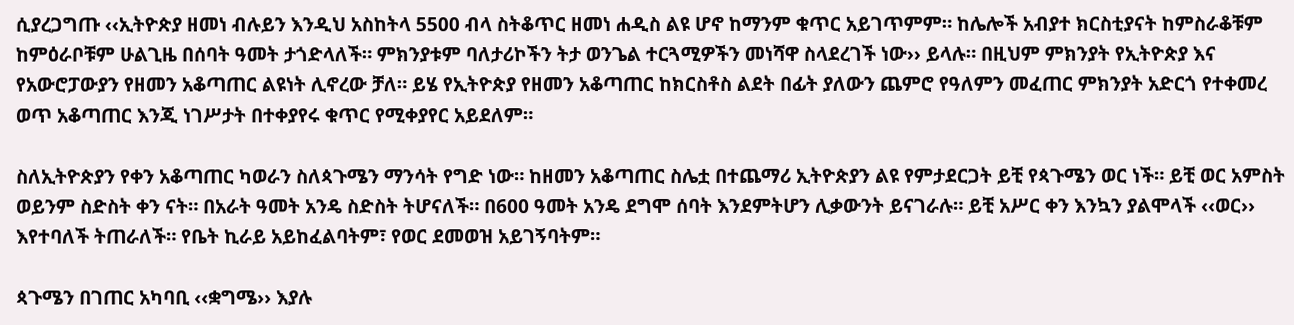ሲያረጋግጡ ‹‹ኢትዮጵያ ዘመነ ብሉይን እንዲህ አስከትላ 5500 ብላ ስትቆጥር ዘመነ ሐዲስ ልዩ ሆኖ ከማንም ቁጥር አይገጥምም። ከሌሎች አብያተ ክርስቲያናት ከምስራቆቹም ከምዕራቦቹም ሁልጊዜ በሰባት ዓመት ታጎድላለች። ምክንያቱም ባለታሪኮችን ትታ ወንጌል ተርጓሚዎችን መነሻዋ ስላደረገች ነው›› ይላሉ። በዚህም ምክንያት የኢትዮጵያ እና የአውሮፓውያን የዘመን አቆጣጠር ልዩነት ሊኖረው ቻለ። ይሄ የኢትዮጵያ የዘመን አቆጣጠር ከክርስቶስ ልደት በፊት ያለውን ጨምሮ የዓለምን መፈጠር ምክንያት አድርጎ የተቀመረ ወጥ አቆጣጠር እንጂ ነገሥታት በተቀያየሩ ቁጥር የሚቀያየር አይደለም።

ስለኢትዮጵያን የቀን አቆጣጠር ካወራን ስለጳጉሜን ማንሳት የግድ ነው። ከዘመን አቆጣጠር ስሌቷ በተጨማሪ ኢትዮጵያን ልዩ የምታደርጋት ይቺ የጳጉሜን ወር ነች። ይቺ ወር አምስት ወይንም ስድስት ቀን ናት። በአራት ዓመት አንዴ ስድስት ትሆናለች። በ600 ዓመት አንዴ ደግሞ ሰባት እንደምትሆን ሊቃውንት ይናገራሉ። ይቺ አሥር ቀን እንኳን ያልሞላች ‹‹ወር›› እየተባለች ትጠራለች። የቤት ኪራይ አይከፈልባትም፣ የወር ደመወዝ አይገኝባትም።

ጳጉሜን በገጠር አካባቢ ‹‹ቋግሜ›› እያሉ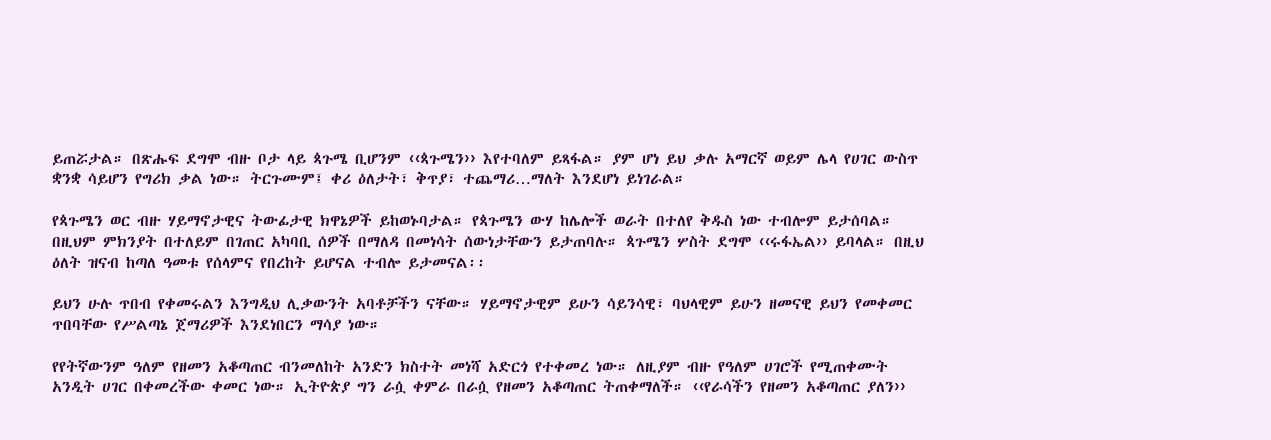ይጠሯታል። በጽሑፍ ደግሞ ብዙ ቦታ ላይ ጳጉሜ ቢሆንም ‹‹ጳጉሜን›› እየተባለም ይጻፋል። ያም ሆነ ይህ ቃሉ አማርኛ ወይም ሌላ የሀገር ውስጥ ቋንቋ ሳይሆን የግሪክ ቃል ነው። ትርጉሙም፤ ቀሪ ዕለታት፣ ቅጥያ፣ ተጨማሪ…ማለት እንደሆነ ይነገራል።

የጳጉሜን ወር ብዙ ሃይማኖታዊና ትውፊታዊ ክዋኔዎች ይከወኑባታል። የጳጉሜን ውሃ ከሌሎች ወራት በተለየ ቅዱስ ነው ተብሎም ይታሰባል። በዚህም ምክንያት በተለይም በገጠር አካባቢ ሰዎች በማለዳ በመነሳት ሰውነታቸውን ይታጠባሉ። ጳጉሜን ሦስት ደግሞ ‹‹ሩፋኤል›› ይባላል። በዚህ ዕለት ዝናብ ከጣለ ዓመቱ የሰላምና የበረከት ይሆናል ተብሎ ይታመናል፡፡

ይህን ሁሉ ጥበብ የቀመሩልን እንግዲህ ሊቃውንት አባቶቻችን ናቸው። ሃይማኖታዊም ይሁን ሳይንሳዊ፣ ባህላዊም ይሁን ዘመናዊ ይህን የመቀመር ጥበባቸው የሥልጣኔ ጀማሪዎች እንደነበርን ማሳያ ነው።

የየትኛውንም ዓለም የዘመን አቆጣጠር ብንመለከት አንድን ክስተት መነሻ አድርጎ የተቀመረ ነው። ለዚያም ብዙ የዓለም ሀገሮች የሚጠቀሙት አንዲት ሀገር በቀመረችው ቀመር ነው። ኢትዮጵያ ግን ራሷ ቀምራ በራሷ የዘመን አቆጣጠር ትጠቀማለች። ‹‹የራሳችን የዘመን አቆጣጠር ያለን››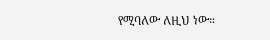የሚባለው ለዚህ ነው።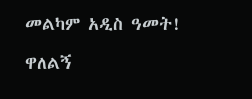መልካም አዲስ ዓመት!

ዋለልኝ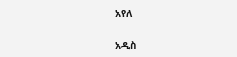አየለ

አዲስ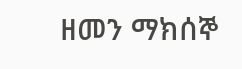ዘመን ማክሰኞ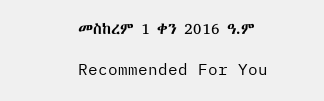መስከረም 1 ቀን 2016 ዓ.ም

Recommended For You